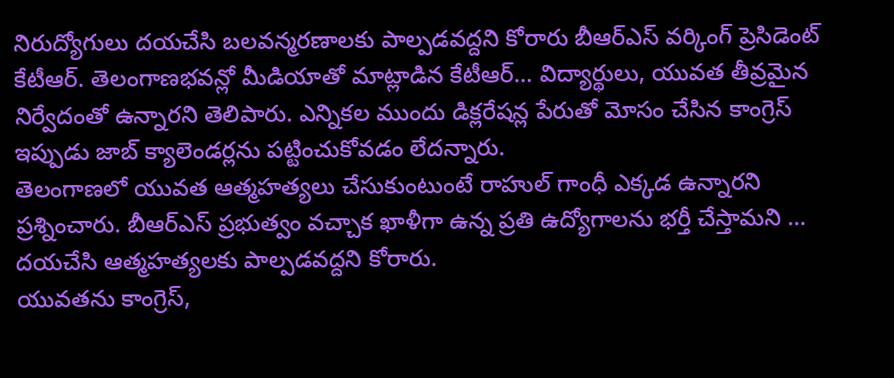నిరుద్యోగులు దయచేసి బలవన్మరణాలకు పాల్పడవద్దని కోరారు బీఆర్ఎస్ వర్కింగ్ ప్రెసిడెంట్ కేటీఆర్. తెలంగాణభవన్లో మీడియాతో మాట్లాడిన కేటీఆర్… విద్యార్థులు, యువత తీవ్రమైన నిర్వేదంతో ఉన్నారని తెలిపారు. ఎన్నికల ముందు డిక్లరేషన్ల పేరుతో మోసం చేసిన కాంగ్రెస్ ఇప్పుడు జాబ్ క్యాలెండర్లను పట్టించుకోవడం లేదన్నారు.
తెలంగాణలో యువత ఆత్మహత్యలు చేసుకుంటుంటే రాహుల్ గాంధీ ఎక్కడ ఉన్నారని ప్రశ్నించారు. బీఆర్ఎస్ ప్రభుత్వం వచ్చాక ఖాళీగా ఉన్న ప్రతి ఉద్యోగాలను భర్తీ చేస్తామని … దయచేసి ఆత్మహత్యలకు పాల్పడవద్దని కోరారు.
యువతను కాంగ్రెస్,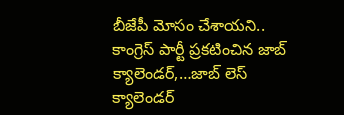బీజేపీ మోసం చేశాయని.. కాంగ్రెస్ పార్టీ ప్రకటించిన జాబ్ క్యాలెండర్,…జాబ్ లెస్ క్యాలెండర్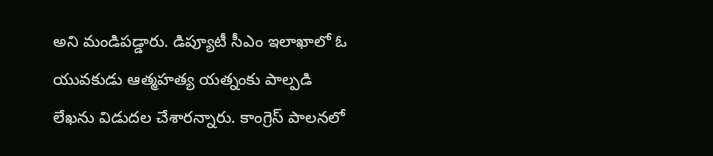అని మండిపడ్డారు. డిప్యూటీ సీఎం ఇలాఖాలో ఓ యువకుడు ఆత్మహత్య యత్నంకు పాల్పడి లేఖను విడుదల చేశారన్నారు. కాంగ్రెస్ పాలనలో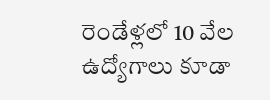రెండేళ్లలో 10 వేల ఉద్యోగాలు కూడా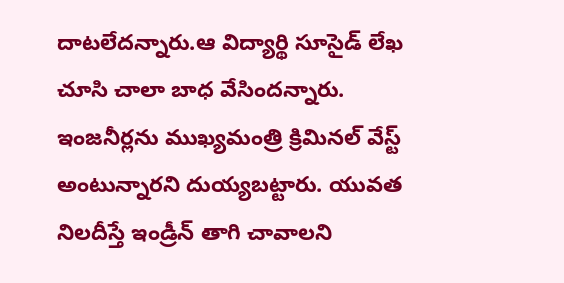దాటలేదన్నారు.ఆ విద్యార్థి సూసైడ్ లేఖ చూసి చాలా బాధ వేసిందన్నారు. ఇంజనీర్లను ముఖ్యమంత్రి క్రిమినల్ వేస్ట్ అంటున్నారని దుయ్యబట్టారు. యువత నిలదీస్తే ఇండ్రీన్ తాగి చావాలని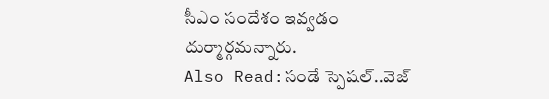సీఎం సందేశం ఇవ్వడం దుర్మార్గమన్నారు.
Also Read:సండే స్పెషల్..వెజ్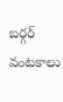బర్గర్ వంటకాలు